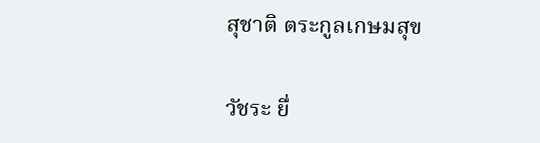สุชาติ ตระกูลเกษมสุข

วัชระ ยื่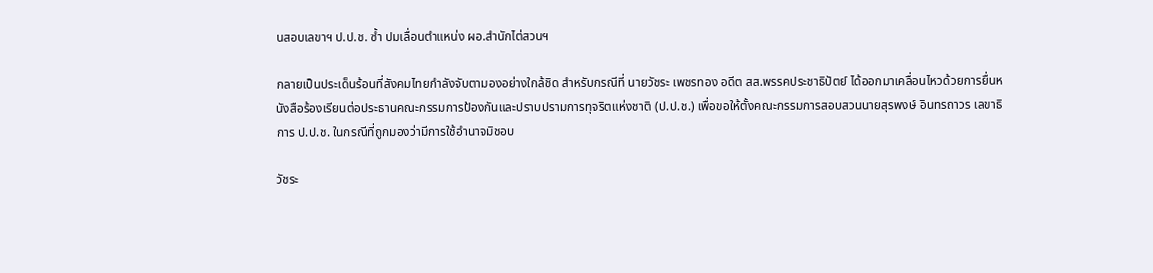นสอบเลขาฯ ป.ป.ช. ซ้ำ ปมเลื่อนตำแหน่ง ผอ.สำนักไต่สวนฯ

กลายเป็นประเด็นร้อนที่สังคมไทยกำลังจับตามองอย่างใกล้ชิด สำหรับกรณีที่ นายวัชระ เพชรทอง อดีต สส.พรรคประชาธิปัตย์ ได้ออกมาเคลื่อนไหวด้วยการยื่นหนังสือร้องเรียนต่อประธานคณะกรรมการป้องกันและปราบปรามการทุจริตแห่งชาติ (ป.ป.ช.) เพื่อขอให้ตั้งคณะกรรมการสอบสวนนายสุรพงษ์ อินทรถาวร เลขาธิการ ป.ป.ช. ในกรณีที่ถูกมองว่ามีการใช้อำนาจมิชอบ

วัชระ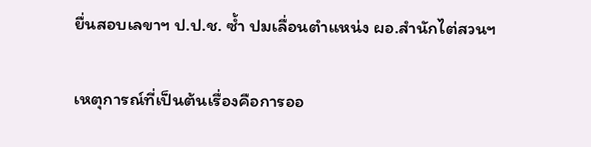ยื่นสอบเลขาฯ ป.ป.ช. ซ้ำ ปมเลื่อนตำแหน่ง ผอ.สำนักไต่สวนฯ

เหตุการณ์ที่เป็นต้นเรื่องคือการออ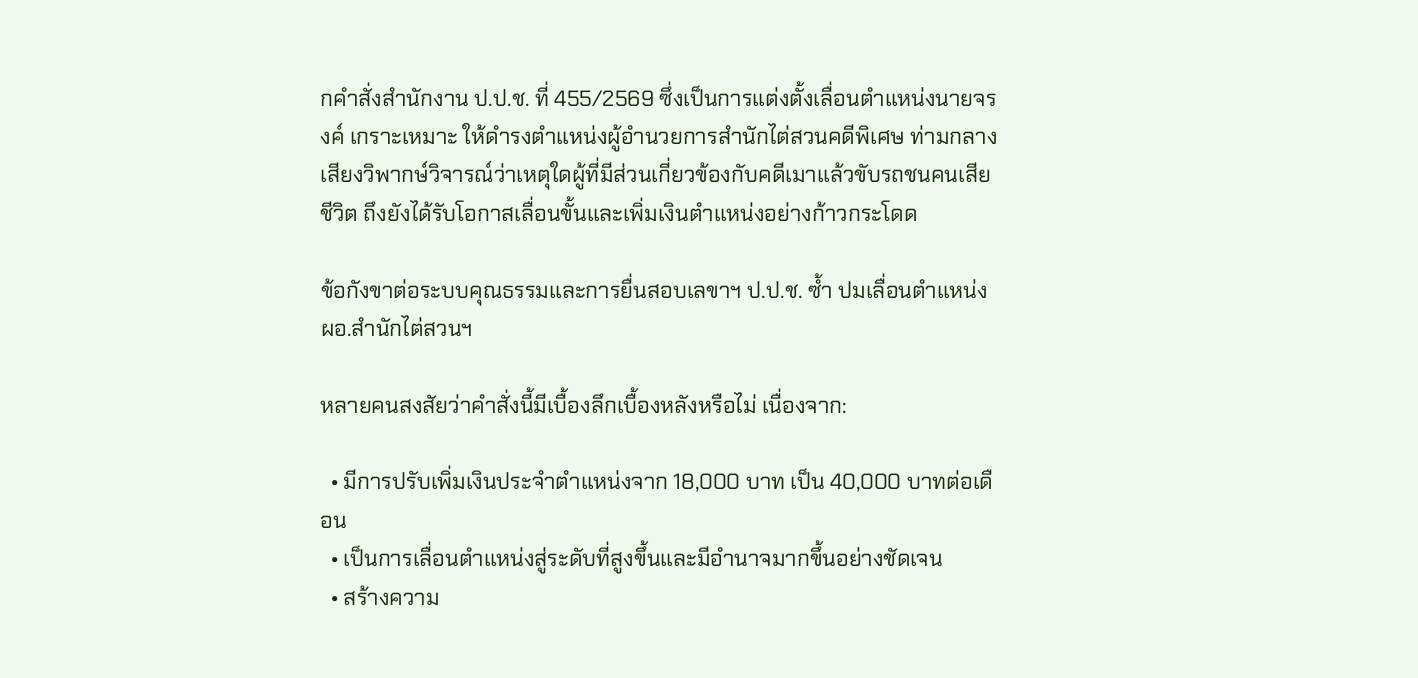กคำสั่งสำนักงาน ป.ป.ช. ที่ 455/2569 ซึ่งเป็นการแต่งตั้งเลื่อนตำแหน่งนายจรงค์ เกราะเหมาะ ให้ดำรงตำแหน่งผู้อำนวยการสำนักไต่สวนคดีพิเศษ ท่ามกลางเสียงวิพากษ์วิจารณ์ว่าเหตุใดผู้ที่มีส่วนเกี่ยวข้องกับคดีเมาแล้วขับรถชนคนเสียชีวิต ถึงยังได้รับโอกาสเลื่อนขั้นและเพิ่มเงินตำแหน่งอย่างก้าวกระโดด

ข้อกังขาต่อระบบคุณธรรมและการยื่นสอบเลขาฯ ป.ป.ช. ซ้ำ ปมเลื่อนตำแหน่ง ผอ.สำนักไต่สวนฯ

หลายคนสงสัยว่าคำสั่งนี้มีเบื้องลึกเบื้องหลังหรือไม่ เนื่องจาก:

  • มีการปรับเพิ่มเงินประจำตำแหน่งจาก 18,000 บาท เป็น 40,000 บาทต่อเดือน
  • เป็นการเลื่อนตำแหน่งสู่ระดับที่สูงขึ้นและมีอำนาจมากขึ้นอย่างชัดเจน
  • สร้างความ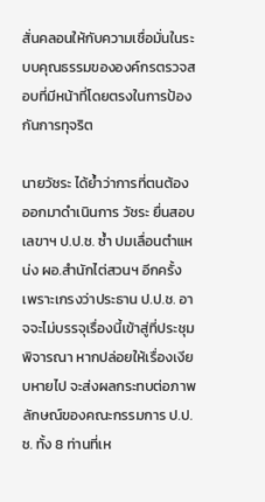สั่นคลอนให้กับความเชื่อมั่นในระบบคุณธรรมขององค์กรตรวจสอบที่มีหน้าที่โดยตรงในการป้องกันการทุจริต

นายวัชระ ได้ย้ำว่าการที่ตนต้องออกมาดำเนินการ วัชระ ยื่นสอบเลขาฯ ป.ป.ช. ซ้ำ ปมเลื่อนตำแหน่ง ผอ.สำนักไต่สวนฯ อีกครั้ง เพราะเกรงว่าประธาน ป.ป.ช. อาจจะไม่บรรจุเรื่องนี้เข้าสู่ที่ประชุมพิจารณา หากปล่อยให้เรื่องเงียบหายไป จะส่งผลกระทบต่อภาพลักษณ์ของคณะกรรมการ ป.ป.ช. ทั้ง 8 ท่านที่เห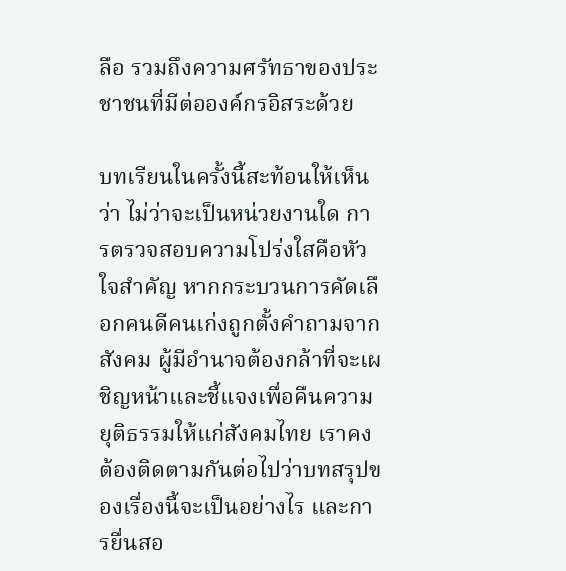ลือ รวมถึงความศรัทธาของประชาชนที่มีต่อองค์กรอิสระด้วย

บทเรียนในครั้งนี้สะท้อนให้เห็นว่า ไม่ว่าจะเป็นหน่วยงานใด การตรวจสอบความโปร่งใสคือหัวใจสำคัญ หากกระบวนการคัดเลือกคนดีคนเก่งถูกตั้งคำถามจากสังคม ผู้มีอำนาจต้องกล้าที่จะเผชิญหน้าและชี้แจงเพื่อคืนความยุติธรรมให้แก่สังคมไทย เราคงต้องติดตามกันต่อไปว่าบทสรุปของเรื่องนี้จะเป็นอย่างไร และการยื่นสอ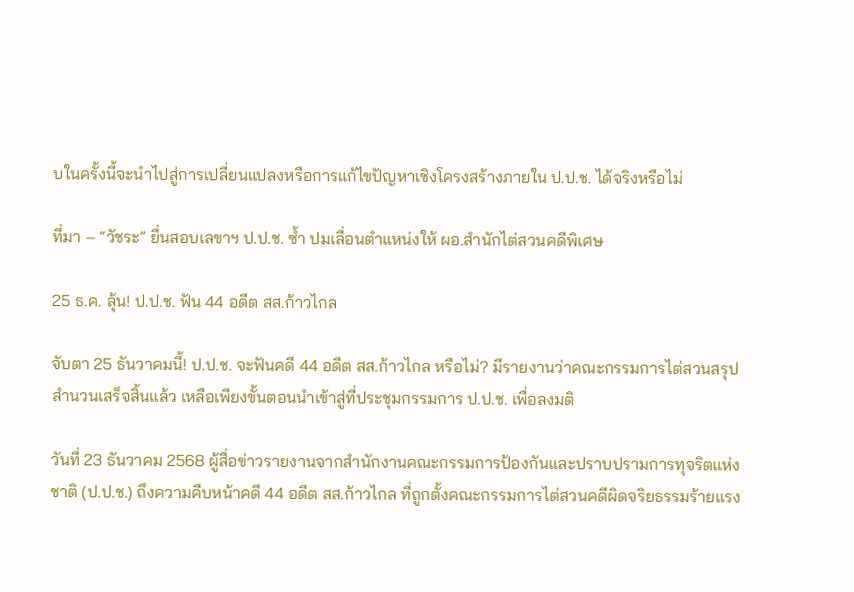บในครั้งนี้จะนำไปสู่การเปลี่ยนแปลงหรือการแก้ไขปัญหาเชิงโครงสร้างภายใน ป.ป.ช. ได้จริงหรือไม่

ที่มา – “วัชระ” ยื่นสอบเลขาฯ ป.ป.ช. ซ้ำ ปมเลื่อนตำแหน่งให้ ผอ.สำนักไต่สวนคดีพิเศษ

25 ธ.ค. ลุ้น! ป.ป.ช. ฟัน 44 อดีต สส.ก้าวไกล

จับตา 25 ธันวาคมนี้! ป.ป.ช. จะฟันคดี 44 อดีต สส.ก้าวไกล หรือไม่? มีรายงานว่าคณะกรรมการไต่สวนสรุปสำนวนเสร็จสิ้นแล้ว เหลือเพียงขั้นตอนนำเข้าสู่ที่ประชุมกรรมการ ป.ป.ช. เพื่อลงมติ

วันที่ 23 ธันวาคม 2568 ผู้สื่อข่าวรายงานจากสำนักงานคณะกรรมการป้องกันและปราบปรามการทุจริตแห่งชาติ (ป.ป.ช.) ถึงความคืบหน้าคดี 44 อดีต สส.ก้าวไกล ที่ถูกตั้งคณะกรรมการไต่สวนคดีผิดจริยธรรมร้ายแรง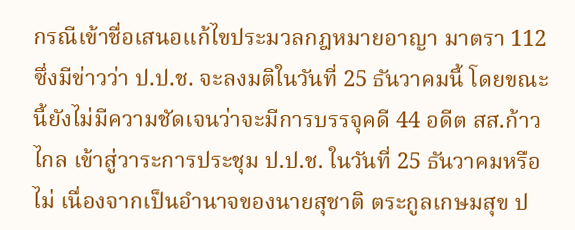กรณีเข้าชื่อเสนอแก้ไขประมวลกฎหมายอาญา มาตรา 112 ซึ่งมีข่าวว่า ป.ป.ช. จะลงมติในวันที่ 25 ธันวาคมนี้ โดยขณะนี้ยังไม่มีความชัดเจนว่าจะมีการบรรจุคดี 44 อดีต สส.ก้าวไกล เข้าสู่วาระการประชุม ป.ป.ช. ในวันที่ 25 ธันวาคมหรือไม่ เนื่องจากเป็นอำนาจของนายสุชาติ ตระกูลเกษมสุข ป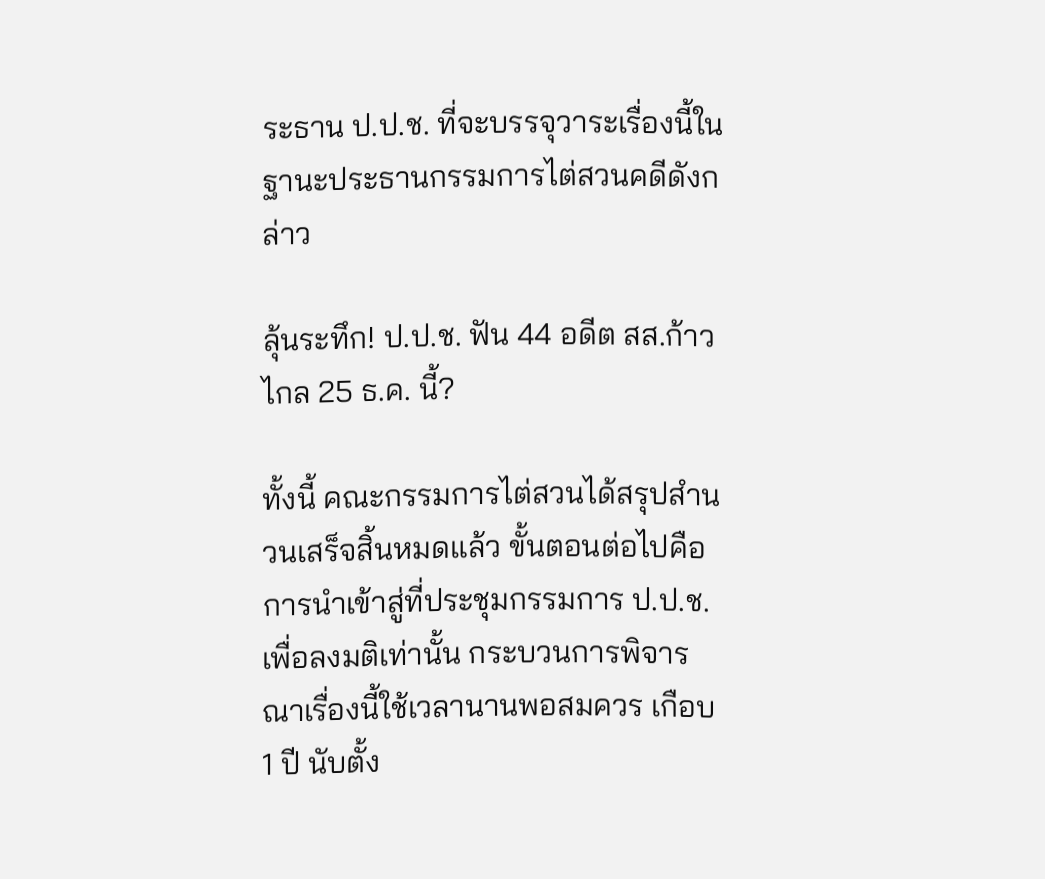ระธาน ป.ป.ช. ที่จะบรรจุวาระเรื่องนี้ในฐานะประธานกรรมการไต่สวนคดีดังกล่าว

ลุ้นระทึก! ป.ป.ช. ฟัน 44 อดีต สส.ก้าวไกล 25 ธ.ค. นี้?

ทั้งนี้ คณะกรรมการไต่สวนได้สรุปสำนวนเสร็จสิ้นหมดแล้ว ขั้นตอนต่อไปคือการนำเข้าสู่ที่ประชุมกรรมการ ป.ป.ช. เพื่อลงมติเท่านั้น กระบวนการพิจารณาเรื่องนี้ใช้เวลานานพอสมควร เกือบ 1 ปี นับตั้ง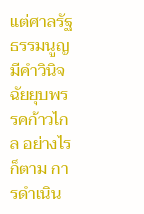แต่ศาลรัฐธรรมนูญมีคำวินิจฉัยยุบพรรคก้าวไกล อย่างไรก็ตาม การดำเนิน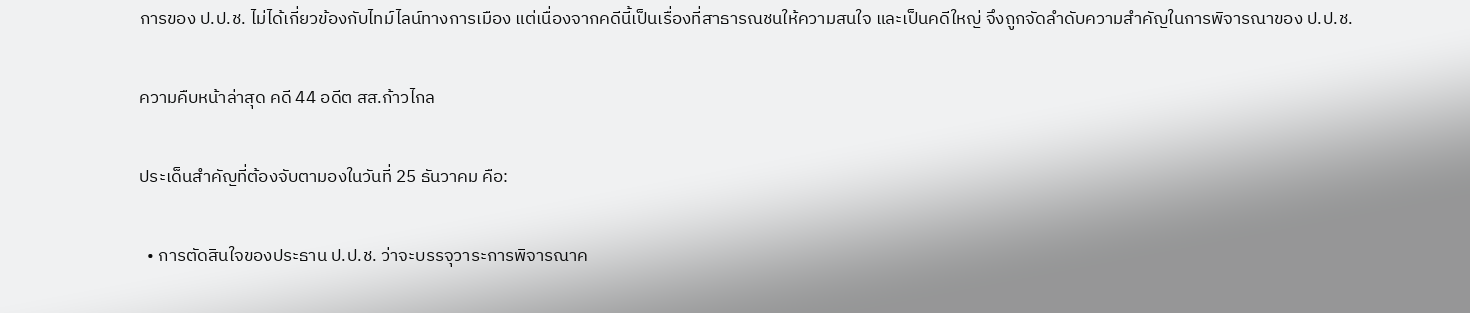การของ ป.ป.ช. ไม่ได้เกี่ยวข้องกับไทม์ไลน์ทางการเมือง แต่เนื่องจากคดีนี้เป็นเรื่องที่สาธารณชนให้ความสนใจ และเป็นคดีใหญ่ จึงถูกจัดลำดับความสำคัญในการพิจารณาของ ป.ป.ช.

ความคืบหน้าล่าสุด คดี 44 อดีต สส.ก้าวไกล

ประเด็นสำคัญที่ต้องจับตามองในวันที่ 25 ธันวาคม คือ:

  • การตัดสินใจของประธาน ป.ป.ช. ว่าจะบรรจุวาระการพิจารณาค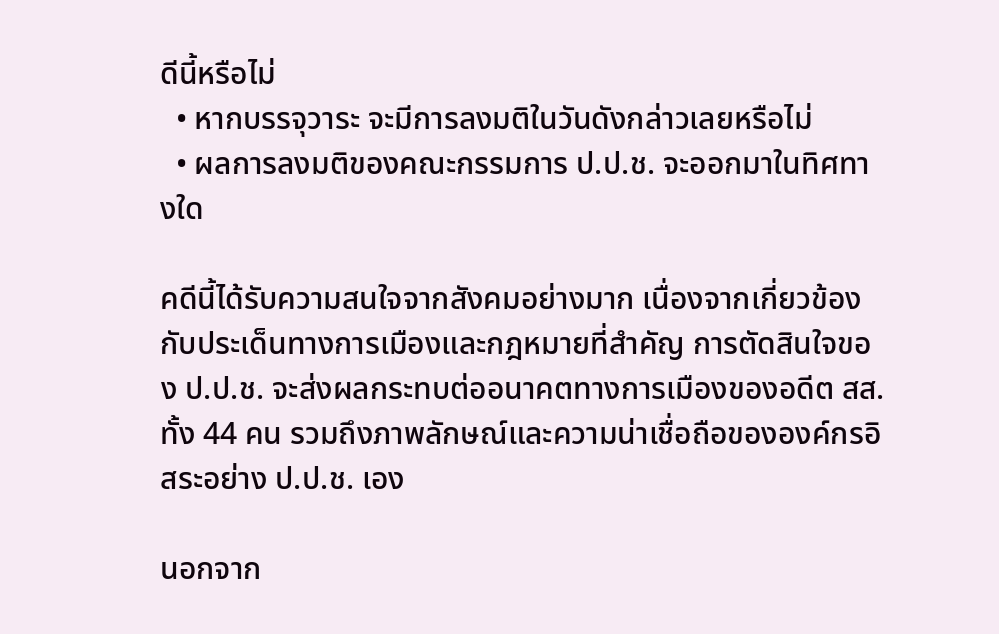ดีนี้หรือไม่
  • หากบรรจุวาระ จะมีการลงมติในวันดังกล่าวเลยหรือไม่
  • ผลการลงมติของคณะกรรมการ ป.ป.ช. จะออกมาในทิศทางใด

คดีนี้ได้รับความสนใจจากสังคมอย่างมาก เนื่องจากเกี่ยวข้องกับประเด็นทางการเมืองและกฎหมายที่สำคัญ การตัดสินใจของ ป.ป.ช. จะส่งผลกระทบต่ออนาคตทางการเมืองของอดีต สส. ทั้ง 44 คน รวมถึงภาพลักษณ์และความน่าเชื่อถือขององค์กรอิสระอย่าง ป.ป.ช. เอง

นอกจาก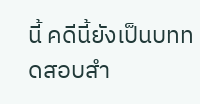นี้ คดีนี้ยังเป็นบททดสอบสำ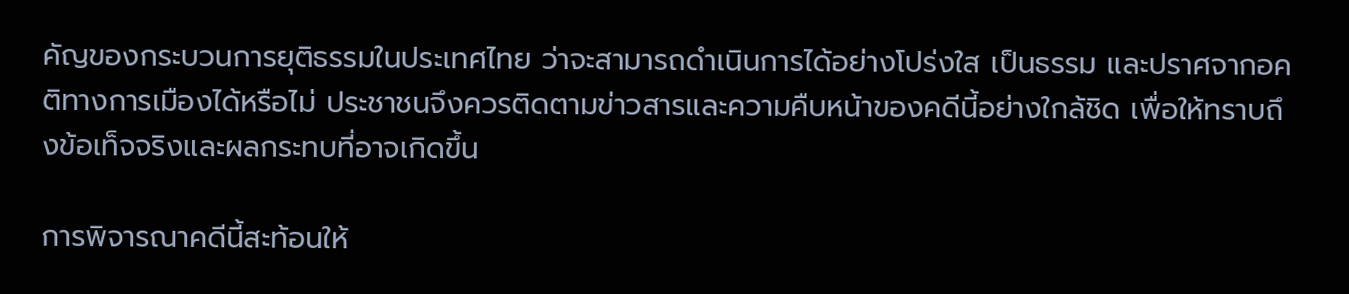คัญของกระบวนการยุติธรรมในประเทศไทย ว่าจะสามารถดำเนินการได้อย่างโปร่งใส เป็นธรรม และปราศจากอคติทางการเมืองได้หรือไม่ ประชาชนจึงควรติดตามข่าวสารและความคืบหน้าของคดีนี้อย่างใกล้ชิด เพื่อให้ทราบถึงข้อเท็จจริงและผลกระทบที่อาจเกิดขึ้น

การพิจารณาคดีนี้สะท้อนให้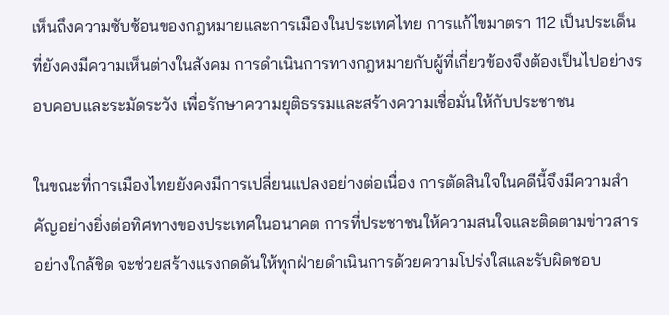เห็นถึงความซับซ้อนของกฎหมายและการเมืองในประเทศไทย การแก้ไขมาตรา 112 เป็นประเด็นที่ยังคงมีความเห็นต่างในสังคม การดำเนินการทางกฎหมายกับผู้ที่เกี่ยวข้องจึงต้องเป็นไปอย่างรอบคอบและระมัดระวัง เพื่อรักษาความยุติธรรมและสร้างความเชื่อมั่นให้กับประชาชน

ในขณะที่การเมืองไทยยังคงมีการเปลี่ยนแปลงอย่างต่อเนื่อง การตัดสินใจในคดีนี้จึงมีความสำคัญอย่างยิ่งต่อทิศทางของประเทศในอนาคต การที่ประชาชนให้ความสนใจและติดตามข่าวสารอย่างใกล้ชิด จะช่วยสร้างแรงกดดันให้ทุกฝ่ายดำเนินการด้วยความโปร่งใสและรับผิดชอบ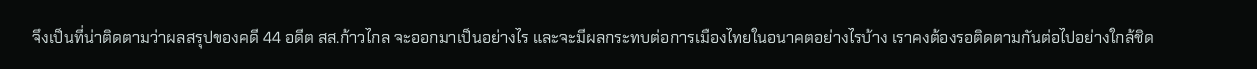จึงเป็นที่น่าติดตามว่าผลสรุปของคดี 44 อดีต สส.ก้าวไกล จะออกมาเป็นอย่างไร และจะมีผลกระทบต่อการเมืองไทยในอนาคตอย่างไรบ้าง เราคงต้องรอติดตามกันต่อไปอย่างใกล้ชิด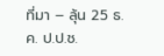ที่มา – ลุ้น 25 ธ.ค. ป.ป.ช.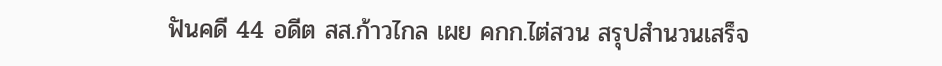ฟันคดี 44 อดีต สส.ก้าวไกล เผย คกก.ไต่สวน สรุปสำนวนเสร็จ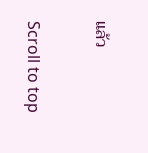แล้ว

Scroll to top